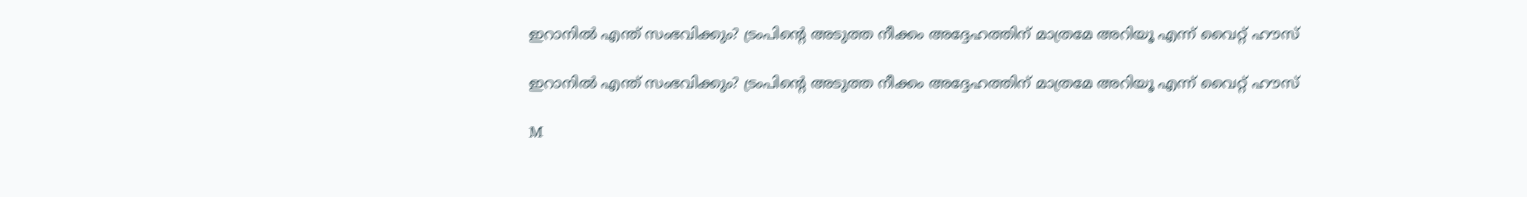ഇറാനിൽ എന്ത് സംഭവിക്കും? ട്രംപിന്റെ അടുത്ത നീക്കം അദ്ദേഹത്തിന് മാത്രമേ അറിയൂ എന്ന് വൈറ്റ് ഹൗസ്

ഇറാനിൽ എന്ത് സംഭവിക്കും? ട്രംപിന്റെ അടുത്ത നീക്കം അദ്ദേഹത്തിന് മാത്രമേ അറിയൂ എന്ന് വൈറ്റ് ഹൗസ്

M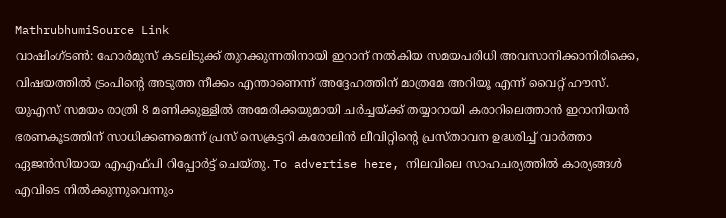MathrubhumiSource Link
വാഷിംഗ്ടൺ: ഹോർമുസ് കടലിടുക്ക് തുറക്കുന്നതിനായി ഇറാന് നൽകിയ സമയപരിധി അവസാനിക്കാനിരിക്കെ, വിഷയത്തിൽ ട്രംപിന്റെ അടുത്ത നീക്കം എന്താണെന്ന് അദ്ദേഹത്തിന് മാത്രമേ അറിയൂ എന്ന് വൈറ്റ് ഹൗസ്. യുഎസ് സമയം രാത്രി 8 മണിക്കുള്ളിൽ അമേരിക്കയുമായി ചർച്ചയ്ക്ക് തയ്യാറായി കരാറിലെത്താൻ ഇറാനിയൻ ഭരണകൂടത്തിന് സാധിക്കണമെന്ന് പ്രസ് സെക്രട്ടറി കരോലിൻ ലീവിറ്റിന്റെ പ്രസ്താവന ഉദ്ധരിച്ച് വാർത്താ ഏജൻസിയായ എഎഫ്പി റിപ്പോർട്ട് ചെയ്തു. To advertise here, നിലവിലെ സാഹചര്യത്തിൽ കാര്യങ്ങൾ എവിടെ നിൽക്കുന്നുവെന്നും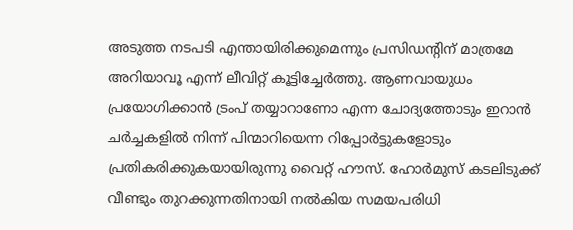അടുത്ത നടപടി എന്തായിരിക്കുമെന്നും പ്രസിഡന്റിന് മാത്രമേ അറിയാവൂ എന്ന് ലീവിറ്റ് കൂട്ടിച്ചേർത്തു. ആണവായുധം പ്രയോഗിക്കാൻ ട്രംപ് തയ്യാറാണോ എന്ന ചോദ്യത്തോടും ഇറാൻ ചർച്ചകളിൽ നിന്ന് പിന്മാറിയെന്ന റിപ്പോർട്ടുകളോടും പ്രതികരിക്കുകയായിരുന്നു വൈറ്റ് ഹൗസ്. ഹോർമുസ് കടലിടുക്ക് വീണ്ടും തുറക്കുന്നതിനായി നൽകിയ സമയപരിധി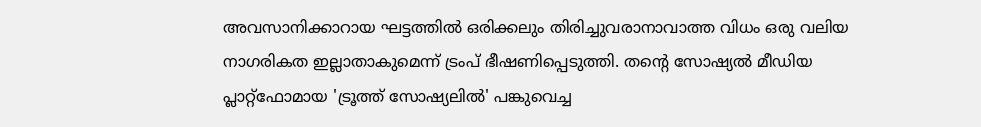അവസാനിക്കാറായ ഘട്ടത്തിൽ ഒരിക്കലും തിരിച്ചുവരാനാവാത്ത വിധം ഒരു വലിയ നാഗരികത ഇല്ലാതാകുമെന്ന് ട്രംപ് ഭീഷണിപ്പെടുത്തി. തന്റെ സോഷ്യൽ മീഡിയ പ്ലാറ്റ്‌ഫോമായ 'ട്രൂത്ത് സോഷ്യലിൽ' പങ്കുവെച്ച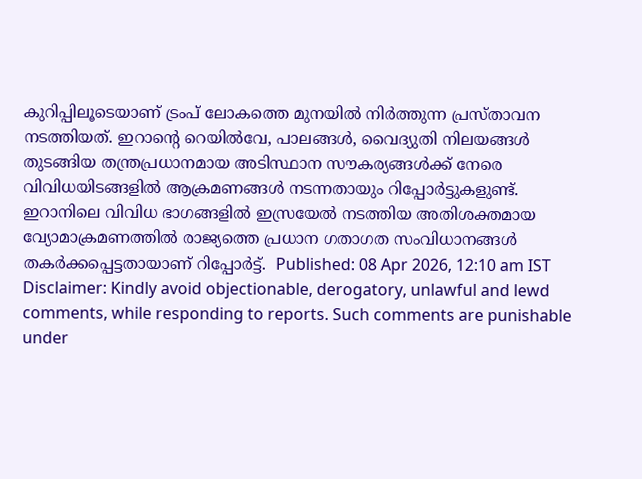കുറിപ്പിലൂടെയാണ് ട്രംപ് ലോകത്തെ മുനയിൽ നിർത്തുന്ന പ്രസ്താവന നടത്തിയത്. ഇറാന്റെ റെയിൽവേ, പാലങ്ങൾ, വൈദ്യുതി നിലയങ്ങൾ തുടങ്ങിയ തന്ത്രപ്രധാനമായ അടിസ്ഥാന സൗകര്യങ്ങൾക്ക് നേരെ വിവിധയിടങ്ങളിൽ ആക്രമണങ്ങൾ നടന്നതായും റിപ്പോർട്ടുകളുണ്ട്. ഇറാനിലെ വിവിധ ഭാഗങ്ങളിൽ ഇസ്രയേൽ നടത്തിയ അതിശക്തമായ വ്യോമാക്രമണത്തിൽ രാജ്യത്തെ പ്രധാന ഗതാഗത സംവിധാനങ്ങൾ തകർക്കപ്പെട്ടതായാണ് റിപ്പോർട്ട്.  Published: 08 Apr 2026, 12:10 am IST Disclaimer: Kindly avoid objectionable, derogatory, unlawful and lewd comments, while responding to reports. Such comments are punishable under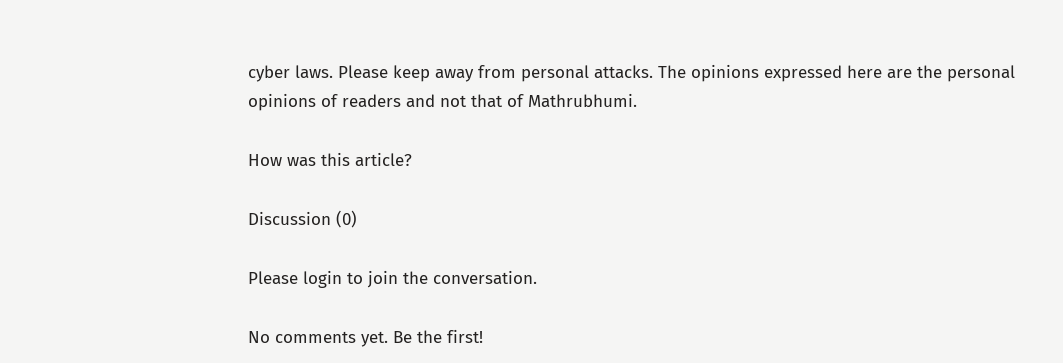cyber laws. Please keep away from personal attacks. The opinions expressed here are the personal opinions of readers and not that of Mathrubhumi.

How was this article?

Discussion (0)

Please login to join the conversation.

No comments yet. Be the first!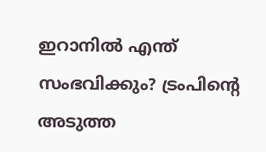ഇറാനിൽ എന്ത് സംഭവിക്കും? ട്രംപിന്റെ അടുത്ത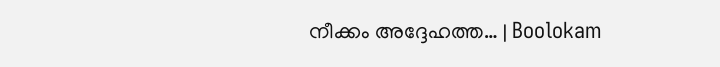നീക്കം അദ്ദേഹത്ത… | Boolokam